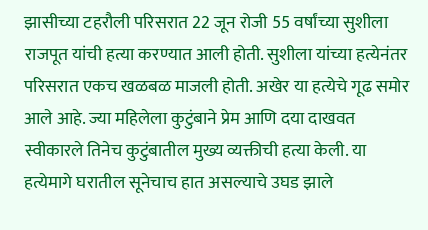झासीच्या टहरौली परिसरात 22 जून रोजी 55 वर्षांच्या सुशीला राजपूत यांची हत्या करण्यात आली होती. सुशीला यांच्या हत्येनंतर परिसरात एकच खळबळ माजली होती. अखेर या हत्येचे गूढ समोर आले आहे. ज्या महिलेला कुटुंबाने प्रेम आणि दया दाखवत स्वीकारले तिनेच कुटुंबातील मुख्य व्यक्तीची हत्या केली. या हत्येमागे घरातील सूनेचाच हात असल्याचे उघड झाले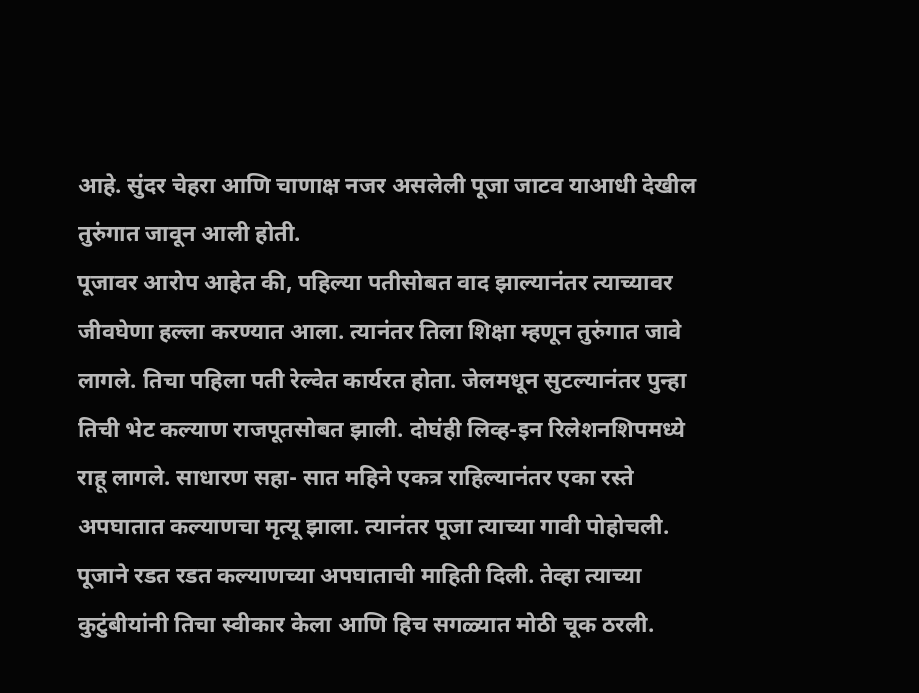आहे. सुंदर चेहरा आणि चाणाक्ष नजर असलेली पूजा जाटव याआधी देखील तुरुंगात जावून आली होती.
पूजावर आरोप आहेत की, पहिल्या पतीसोबत वाद झाल्यानंतर त्याच्यावर जीवघेणा हल्ला करण्यात आला. त्यानंतर तिला शिक्षा म्हणून तुरुंगात जावे लागले. तिचा पहिला पती रेल्वेत कार्यरत होता. जेलमधून सुटल्यानंतर पुन्हा तिची भेट कल्याण राजपूतसोबत झाली. दोघंही लिव्ह-इन रिलेशनशिपमध्ये राहू लागले. साधारण सहा- सात महिने एकत्र राहिल्यानंतर एका रस्ते अपघातात कल्याणचा मृत्यू झाला. त्यानंतर पूजा त्याच्या गावी पोहोचली. पूजाने रडत रडत कल्याणच्या अपघाताची माहिती दिली. तेव्हा त्याच्या कुटुंबीयांनी तिचा स्वीकार केला आणि हिच सगळ्यात मोठी चूक ठरली.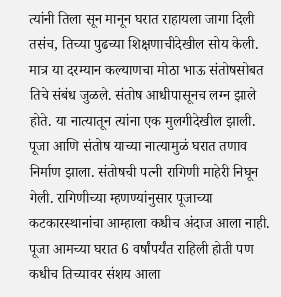त्यांनी तिला सून मानून घरात राहायला जागा दिली तसंच, तिच्या पुढच्या शिक्षणाचीदेखील सोय केली. मात्र या दरम्यान कल्याणचा मोठा भाऊ संतोषसोबत तिचे संबंध जुळले. संतोष आधीपासूनच लग्न झाले होते. या नात्यातून त्यांना एक मुलगीदेखील झाली.
पूजा आणि संतोष याच्या नात्यामुळं घरात तणाव निर्माण झाला. संतोषची पत्नी रागिणी माहेरी निघून गेली. रागिणीच्या म्हणण्यांनुसार पूजाच्या कटकारस्थानांचा आम्हाला कधीच अंदाज आला नाही. पूजा आमच्या घरात 6 वर्षांपर्यंत राहिली होती पण कधीच तिच्यावर संशय आला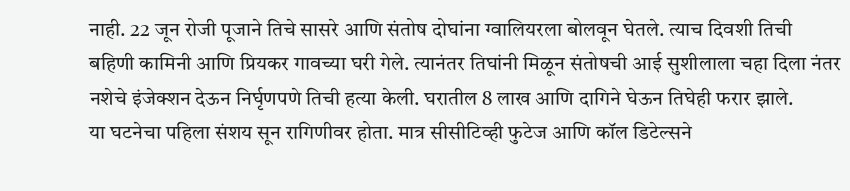नाही. 22 जून रोजी पूजाने तिचे सासरे आणि संतोष दोघांना ग्वालियरला बोलवून घेतले. त्याच दिवशी तिची बहिणी कामिनी आणि प्रियकर गावच्या घरी गेले. त्यानंतर तिघांनी मिळून संतोषची आई सुशीलाला चहा दिला नंतर नशेचे इंजेक्शन देऊन निर्घृणपणे तिची हत्या केली. घरातील 8 लाख आणि दागिने घेऊन तिघेही फरार झाले.
या घटनेचा पहिला संशय सून रागिणीवर होता. मात्र सीसीटिव्ही फुटेज आणि कॉल डिटेल्सने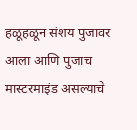हळूहळून संशय पुजावर आला आणि पुजाच मास्टरमाइंड असल्याचे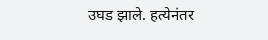उघड झाले. हत्येनंतर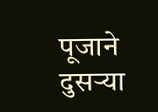पूजाने दुसऱ्या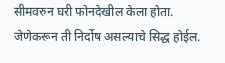सीमवरुन घरी फोनदेखील केला होता. जेणेकरून ती निर्दोष असल्याचे सिद्ध होईल.